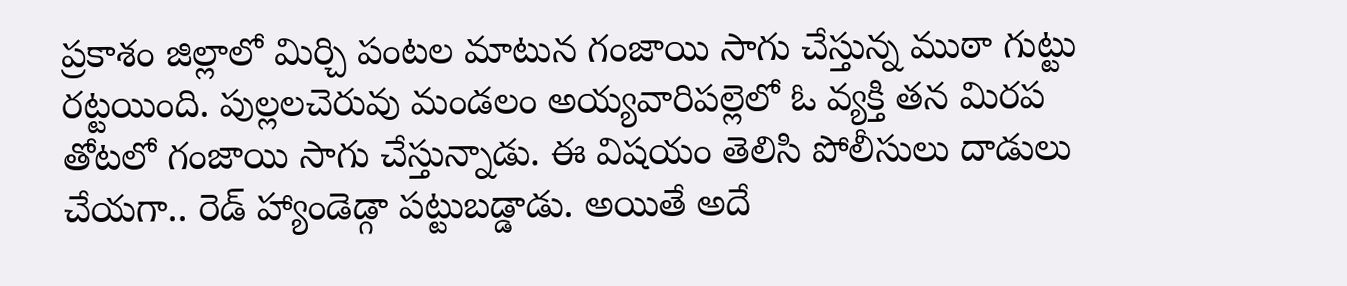ప్రకాశం జిల్లాలో మిర్చి పంటల మాటున గంజాయి సాగు చేస్తున్న ముఠా గుట్టు రట్టయింది. పుల్లలచెరువు మండలం అయ్యవారిపల్లెలో ఓ వ్యక్తి తన మిరప తోటలో గంజాయి సాగు చేస్తున్నాడు. ఈ విషయం తెలిసి పోలీసులు దాడులు చేయగా.. రెడ్ హ్యాండెడ్గా పట్టుబడ్డాడు. అయితే అదే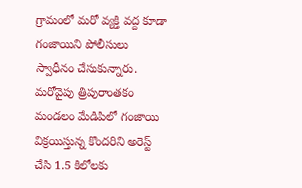గ్రామంలో మరో వ్యక్తి వద్ద కూడా గంజాయిని పోలీసులు స్వాధీనం చేసుకున్నారు. మరోవైపు త్రిపురాంతకం మండలం మేడిపిలో గంజాయి విక్రయిస్తున్న కొందరిని అరెస్ట్ చేసి 1.5 కిలోలకు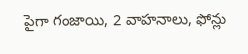పైగా గంజాయి, 2 వాహనాలు, ఫోన్లు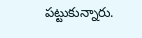పట్టుకున్నారు.